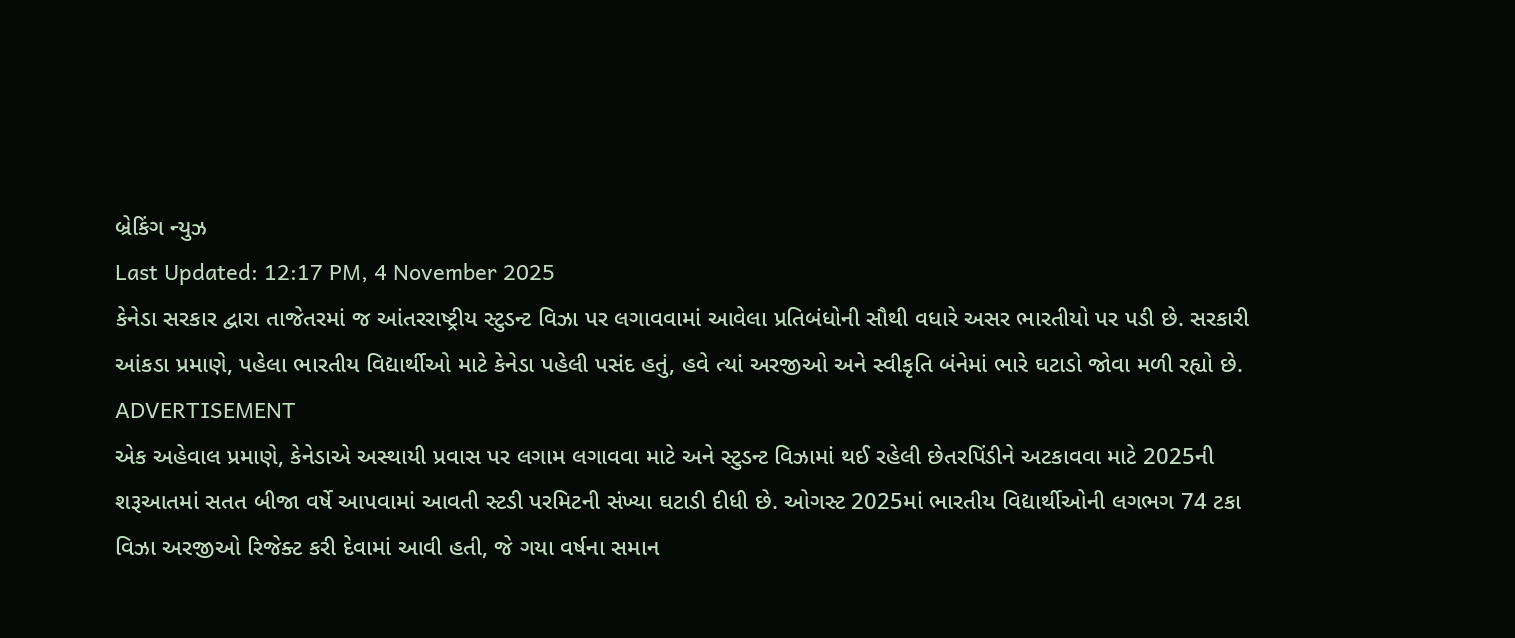બ્રેકિંગ ન્યુઝ
Last Updated: 12:17 PM, 4 November 2025
કેનેડા સરકાર દ્વારા તાજેતરમાં જ આંતરરાષ્ટ્રીય સ્ટુડન્ટ વિઝા પર લગાવવામાં આવેલા પ્રતિબંધોની સૌથી વધારે અસર ભારતીયો પર પડી છે. સરકારી આંકડા પ્રમાણે, પહેલા ભારતીય વિદ્યાર્થીઓ માટે કેનેડા પહેલી પસંદ હતું, હવે ત્યાં અરજીઓ અને સ્વીકૃતિ બંનેમાં ભારે ઘટાડો જોવા મળી રહ્યો છે.
ADVERTISEMENT
એક અહેવાલ પ્રમાણે, કેનેડાએ અસ્થાયી પ્રવાસ પર લગામ લગાવવા માટે અને સ્ટુડન્ટ વિઝામાં થઈ રહેલી છેતરપિંડીને અટકાવવા માટે 2025ની શરૂઆતમાં સતત બીજા વર્ષે આપવામાં આવતી સ્ટડી પરમિટની સંખ્યા ઘટાડી દીધી છે. ઓગસ્ટ 2025માં ભારતીય વિદ્યાર્થીઓની લગભગ 74 ટકા વિઝા અરજીઓ રિજેક્ટ કરી દેવામાં આવી હતી, જે ગયા વર્ષના સમાન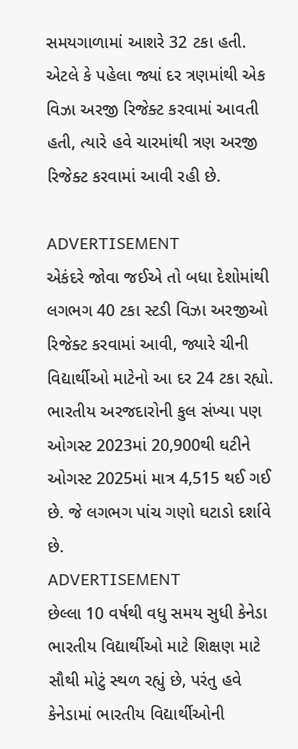સમયગાળામાં આશરે 32 ટકા હતી. એટલે કે પહેલા જ્યાં દર ત્રણમાંથી એક વિઝા અરજી રિજેક્ટ કરવામાં આવતી હતી, ત્યારે હવે ચારમાંથી ત્રણ અરજી રિજેક્ટ કરવામાં આવી રહી છે.

ADVERTISEMENT
એકંદરે જોવા જઈએ તો બધા દેશોમાંથી લગભગ 40 ટકા સ્ટડી વિઝા અરજીઓ રિજેક્ટ કરવામાં આવી, જ્યારે ચીની વિદ્યાર્થીઓ માટેનો આ દર 24 ટકા રહ્યો. ભારતીય અરજદારોની કુલ સંખ્યા પણ ઓગસ્ટ 2023માં 20,900થી ઘટીને ઓગસ્ટ 2025માં માત્ર 4,515 થઈ ગઈ છે. જે લગભગ પાંચ ગણો ઘટાડો દર્શાવે છે.
ADVERTISEMENT
છેલ્લા 10 વર્ષથી વધુ સમય સુધી કેનેડા ભારતીય વિદ્યાર્થીઓ માટે શિક્ષણ માટે સૌથી મોટું સ્થળ રહ્યું છે, પરંતુ હવે કેનેડામાં ભારતીય વિદ્યાર્થીઓની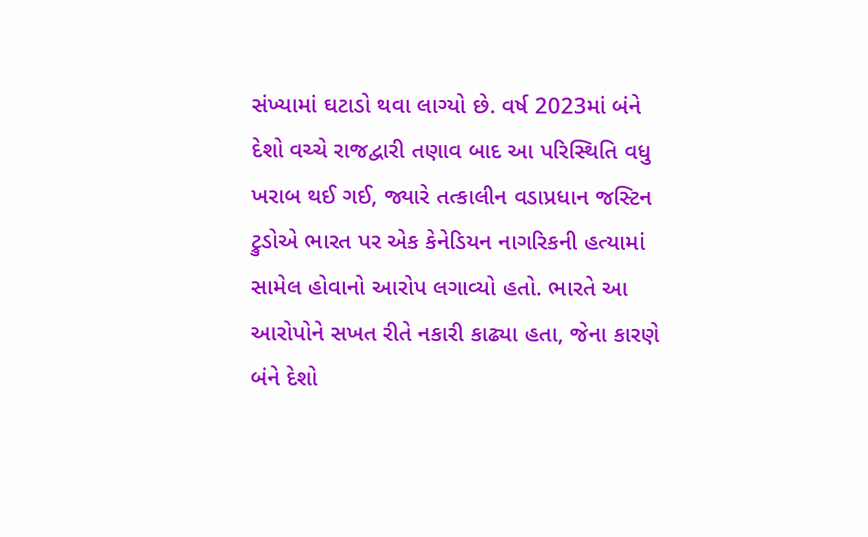સંખ્યામાં ઘટાડો થવા લાગ્યો છે. વર્ષ 2023માં બંને દેશો વચ્ચે રાજદ્વારી તણાવ બાદ આ પરિસ્થિતિ વધુ ખરાબ થઈ ગઈ, જ્યારે તત્કાલીન વડાપ્રધાન જસ્ટિન ટ્રુડોએ ભારત પર એક કેનેડિયન નાગરિકની હત્યામાં સામેલ હોવાનો આરોપ લગાવ્યો હતો. ભારતે આ આરોપોને સખત રીતે નકારી કાઢ્યા હતા, જેના કારણે બંને દેશો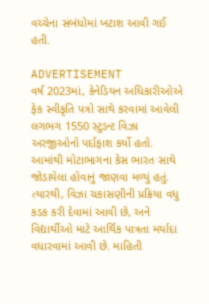વચ્ચેના સંબંધોમાં ખટાશ આવી ગઈ હતી.

ADVERTISEMENT
વર્ષ 2023માં, કેનેડિયન અધિકારીઓએ ફેક સ્વીકૃતિ પત્રો સાથે કરવામાં આવેલી લગભગ 1550 સ્ટુડન્ટ વિઝા અરજીઓનો પર્દાફાશ કર્યો હતો. આમાંથી મોટાભાગના કેસ ભારત સાથે જોડાયેલા હોવાનું જાણવા મળ્યું હતું. ત્યારથી, વિઝા ચકાસણીની પ્રક્રિયા વધુ કડક કરી દેવામાં આવી છે, અને વિદ્યાર્થીઓ માટે આર્થિક પાત્રતા મર્યાદા વધારવામાં આવી છે. માહિતી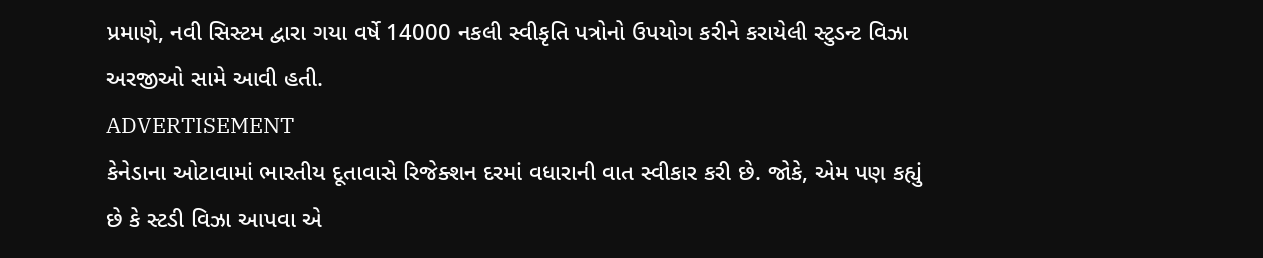પ્રમાણે, નવી સિસ્ટમ દ્વારા ગયા વર્ષે 14000 નકલી સ્વીકૃતિ પત્રોનો ઉપયોગ કરીને કરાયેલી સ્ટુડન્ટ વિઝા અરજીઓ સામે આવી હતી.
ADVERTISEMENT
કેનેડાના ઓટાવામાં ભારતીય દૂતાવાસે રિજેક્શન દરમાં વધારાની વાત સ્વીકાર કરી છે. જોકે, એમ પણ કહ્યું છે કે સ્ટડી વિઝા આપવા એ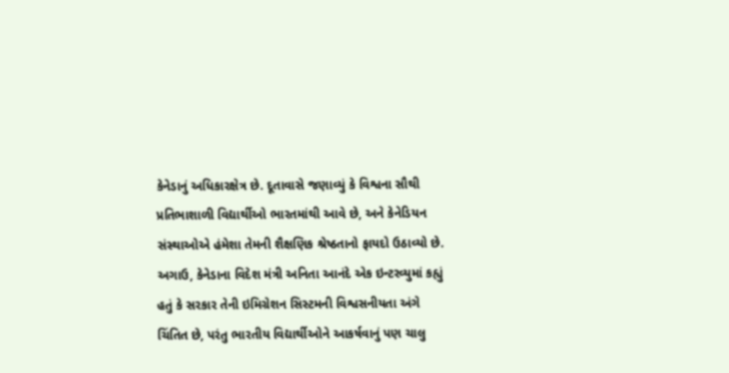કેનેડાનું અધિકારક્ષેત્ર છે. દૂતાવાસે જણાવ્યું કે વિશ્વના સૌથી પ્રતિભાશાળી વિદ્યાર્થીઓ ભારતમાંથી આવે છે, અને કેનેડિયન સંસ્થાઓએ હંમેશા તેમની શૈક્ષણિક શ્રેષ્ઠતાનો ફાયદો ઉઠાવ્યો છે. અગાઉ, કેનેડાના વિદેશ મંત્રી અનિતા આનંદે એક ઇન્ટરવ્યુમાં કહ્યું હતું કે સરકાર તેની ઇમિગ્રેશન સિસ્ટમની વિશ્વસનીયતા અંગે ચિંતિત છે, પરંતુ ભારતીય વિદ્યાર્થીઓને આકર્ષવાનું પણ ચાલુ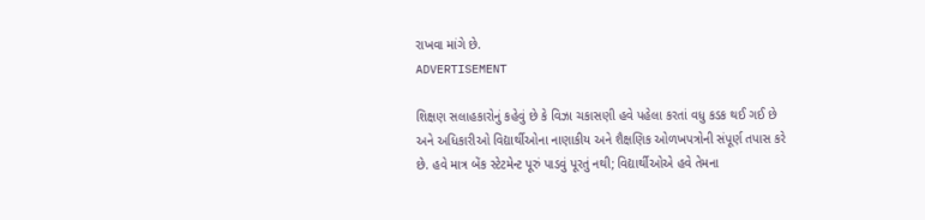રાખવા માંગે છે.
ADVERTISEMENT

શિક્ષણ સલાહકારોનું કહેવું છે કે વિઝા ચકાસણી હવે પહેલા કરતાં વધુ કડક થઈ ગઈ છે અને અધિકારીઓ વિદ્યાર્થીઓના નાણાકીય અને શૈક્ષણિક ઓળખપત્રોની સંપૂર્ણ તપાસ કરે છે. હવે માત્ર બેંક સ્ટેટમેન્ટ પૂરું પાડવું પૂરતું નથી; વિદ્યાર્થીઓએ હવે તેમના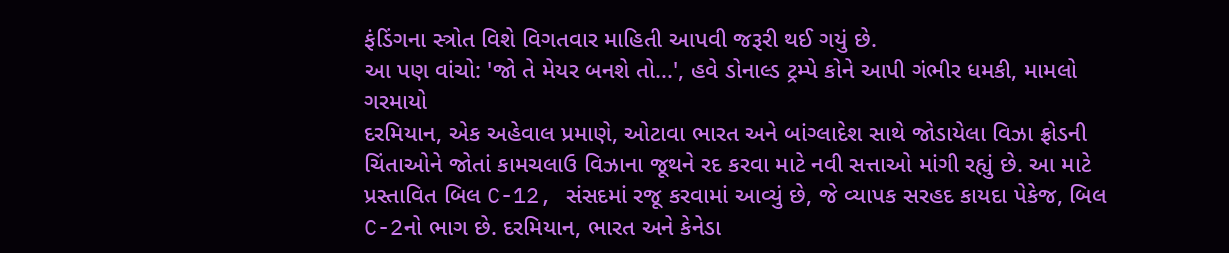ફંડિંગના સ્ત્રોત વિશે વિગતવાર માહિતી આપવી જરૂરી થઈ ગયું છે.
આ પણ વાંચો: 'જો તે મેયર બનશે તો...', હવે ડોનાલ્ડ ટ્રમ્પે કોને આપી ગંભીર ધમકી, મામલો ગરમાયો
દરમિયાન, એક અહેવાલ પ્રમાણે, ઓટાવા ભારત અને બાંગ્લાદેશ સાથે જોડાયેલા વિઝા ફ્રોડની ચિંતાઓને જોતાં કામચલાઉ વિઝાના જૂથને રદ કરવા માટે નવી સત્તાઓ માંગી રહ્યું છે. આ માટે પ્રસ્તાવિત બિલ C-12, સંસદમાં રજૂ કરવામાં આવ્યું છે, જે વ્યાપક સરહદ કાયદા પેકેજ, બિલ C-2નો ભાગ છે. દરમિયાન, ભારત અને કેનેડા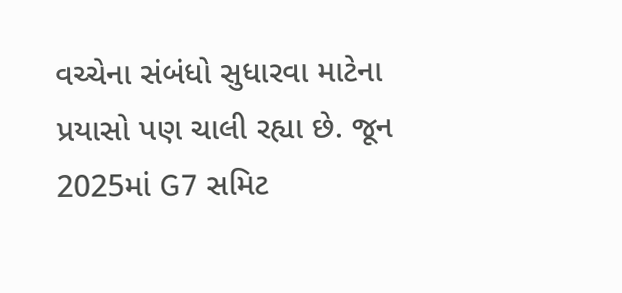વચ્ચેના સંબંધો સુધારવા માટેના પ્રયાસો પણ ચાલી રહ્યા છે. જૂન 2025માં G7 સમિટ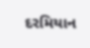દરમિયાન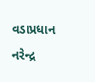વડાપ્રધાન નરેન્દ્ર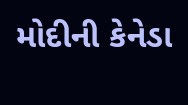મોદીની કેનેડા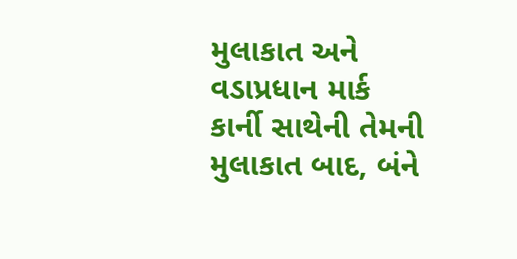મુલાકાત અને વડાપ્રધાન માર્ક કાર્ની સાથેની તેમની મુલાકાત બાદ, બંને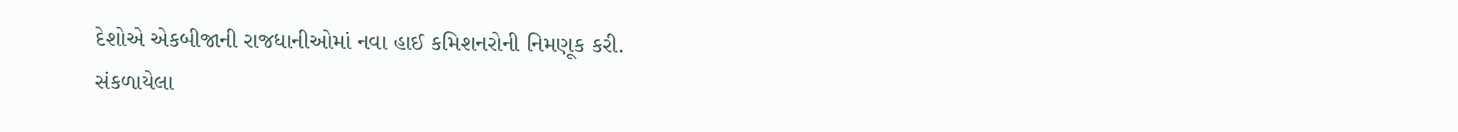દેશોએ એકબીજાની રાજધાનીઓમાં નવા હાઈ કમિશનરોની નિમણૂક કરી.
સંકળાયેલા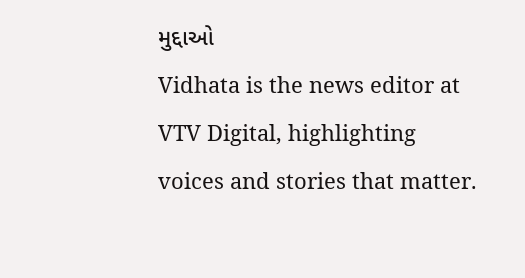મુદ્દાઓ
Vidhata is the news editor at VTV Digital, highlighting voices and stories that matter.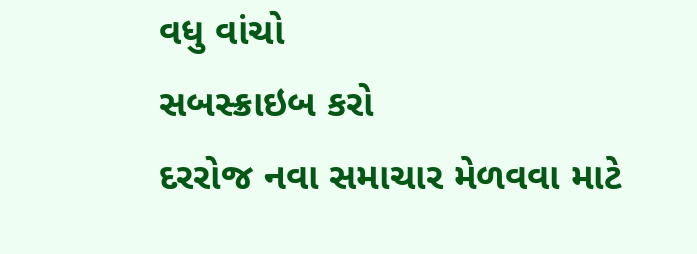વધુ વાંચો
સબસ્ક્રાઇબ કરો
દરરોજ નવા સમાચાર મેળવવા માટે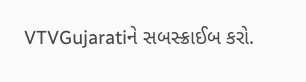VTVGujaratiને સબસ્ક્રાઈબ કરો.